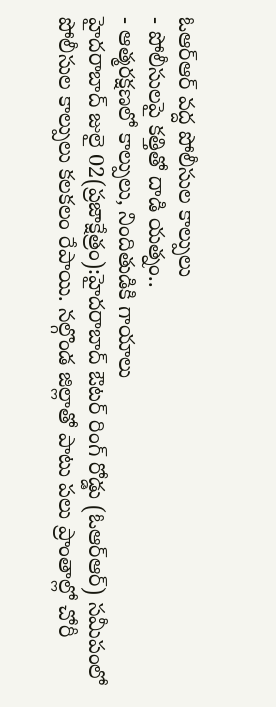ఓఆర్ఆర్ వద్ద పోలీసుల కాల్పులు
- పోలీసులపై కత్తితో దాడి యత్నం..
- ఆత్మరక్షణలో కాల్పులు, నిందితుడికి గాయాలు
హైదరాబాద్ జులై 02(ప్రజాక్షేత్రం):హైదరాబాద్ ఔటర్ రింగ్ రోడ్డు (ఓఆర్ఆర్) సమీపంలో పోలీసుల కాల్పులు కలకలం రేపాయి. నల్గొండ జిల్లాతో పాటు పలు ప్రాంతాల్లో చోరీ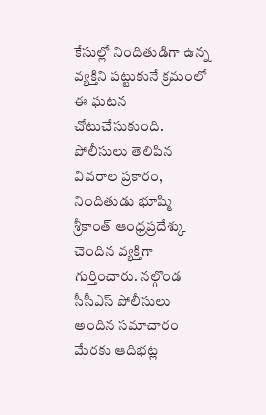కేసుల్లో నిందితుడిగా ఉన్న వ్యక్తిని పట్టుకునే క్రమంలో ఈ ఘటన చోటుచేసుకుంది. పోలీసులు తెలిపిన వివరాల ప్రకారం, నిందితుడు భూష్మి శ్రీకాంత్ ఆంధ్రప్రదేశ్కు చెందిన వ్యక్తిగా గుర్తించారు. నల్గొండ సీసీఎస్ పోలీసులు అందిన సమాచారం మేరకు ఆదిభట్ల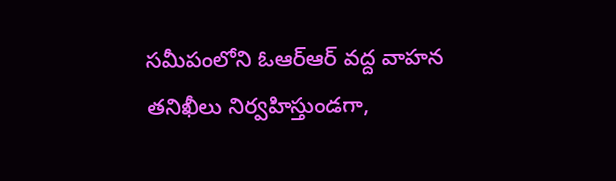సమీపంలోని ఓఆర్ఆర్ వద్ద వాహన తనిఖీలు నిర్వహిస్తుండగా,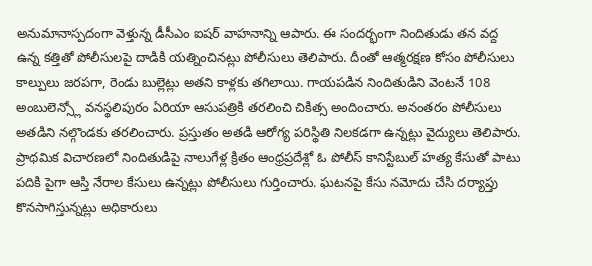అనుమానాస్పదంగా వెళ్తున్న డీసీఎం ఐషర్ వాహనాన్ని ఆపారు. ఈ సందర్భంగా నిందితుడు తన వద్ద ఉన్న కత్తితో పోలీసులపై దాడికి యత్నించినట్లు పోలీసులు తెలిపారు. దీంతో ఆత్మరక్షణ కోసం పోలీసులు కాల్పులు జరపగా, రెండు బుల్లెట్లు అతని కాళ్లకు తగిలాయి. గాయపడిన నిందితుడిని వెంటనే 108 అంబులెన్స్లో వనస్థలిపురం ఏరియా ఆసుపత్రికి తరలించి చికిత్స అందించారు. అనంతరం పోలీసులు అతడిని నల్గొండకు తరలించారు. ప్రస్తుతం అతడి ఆరోగ్య పరిస్థితి నిలకడగా ఉన్నట్లు వైద్యులు తెలిపారు.
ప్రాథమిక విచారణలో నిందితుడిపై నాలుగేళ్ల క్రితం ఆంధ్రప్రదేశ్లో ఓ పోలీస్ కానిస్టేబుల్ హత్య కేసుతో పాటు పదికి పైగా ఆస్తి నేరాల కేసులు ఉన్నట్లు పోలీసులు గుర్తించారు. ఘటనపై కేసు నమోదు చేసి దర్యాప్తు కొనసాగిస్తున్నట్లు అధికారులు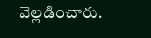వెల్లడించారు.